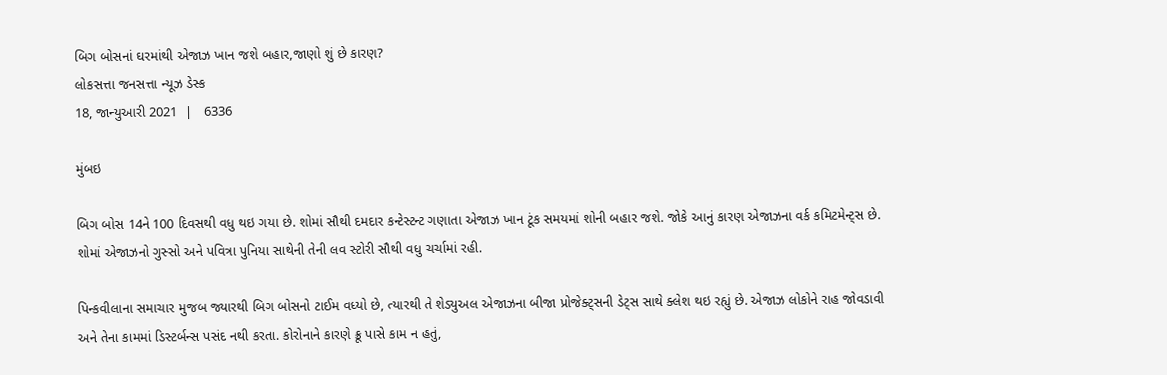બિગ બોસનાં ઘરમાંથી એજાઝ ખાન જશે બહાર,જાણો શું છે કારણ?
લોકસત્તા જનસત્તા ન્યૂઝ ડેસ્ક
18, જાન્યુઆરી 2021  |   6336

મુંબઇ

બિગ બોસ 14ને 100 દિવસથી વધુ થઇ ગયા છે. શોમાં સૌથી દમદાર કન્ટેસ્ટન્ટ ગણાતા એજાઝ ખાન ટૂંક સમયમાં શોની બહાર જશે. જોકે આનું કારણ એજાઝના વર્ક કમિટમેન્ટ્સ છે. શોમાં એજાઝનો ગુસ્સો અને પવિત્રા પુનિયા સાથેની તેની લવ સ્ટોરી સૌથી વધુ ચર્ચામાં રહી.

પિન્કવીલાના સમાચાર મુજબ જ્યારથી બિગ બોસનો ટાઈમ વધ્યો છે, ત્યારથી તે શેડ્યુઅલ એજાઝના બીજા પ્રોજેક્ટ્સની ડેટ્સ સાથે ક્લેશ થઇ રહ્યું છે. એજાઝ લોકોને રાહ જોવડાવી અને તેના કામમાં ડિસ્ટર્બન્સ પસંદ નથી કરતા. કોરોનાને કારણે ક્રૂ પાસે કામ ન હતું,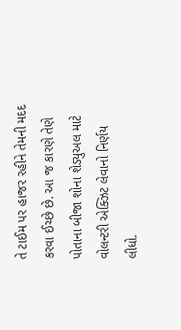તે ટાઈમ પર હાજર રહીને તેમની મદદ કરવા ઈચ્છે છે. આ જ કારણે તેણે પોતાના બીજા શોના શેડ્યુઅલ માટે વોલન્ટરી એક્ઝિટ લેવાનો નિર્ણય લીધો.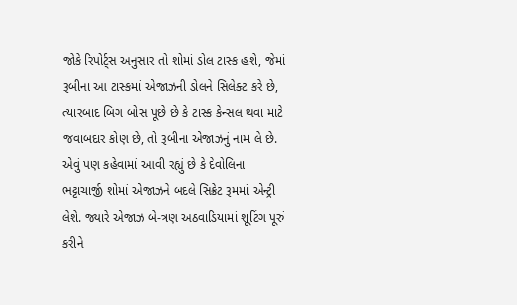જોકે રિપોર્ટ્સ અનુસાર તો શોમાં ડોલ ટાસ્ક હશે, જેમાં રૂબીના આ ટાસ્કમાં એજાઝની ડોલને સિલેક્ટ કરે છે, ત્યારબાદ બિગ બોસ પૂછે છે કે ટાસ્ક કેન્સલ થવા માટે જવાબદાર કોણ છે, તો રૂબીના એજાઝનું નામ લે છે. એવું પણ કહેવામાં આવી રહ્યું છે કે દેવોલિના ભટ્ટાચાર્જી શોમાં એજાઝને બદલે સિક્રેટ રૂમમાં એન્ટ્રી લેશે. જ્યારે એજાઝ બે-ત્રણ અઠવાડિયામાં શૂટિંગ પૂરું કરીને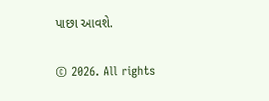પાછા આવશે.

© 2026. All rights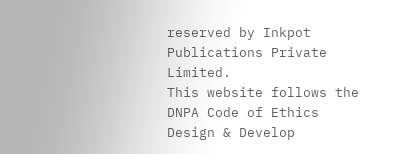reserved by Inkpot Publications Private Limited.
This website follows the DNPA Code of Ethics
Design & Develop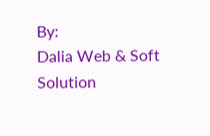By:
Dalia Web & Soft Solution